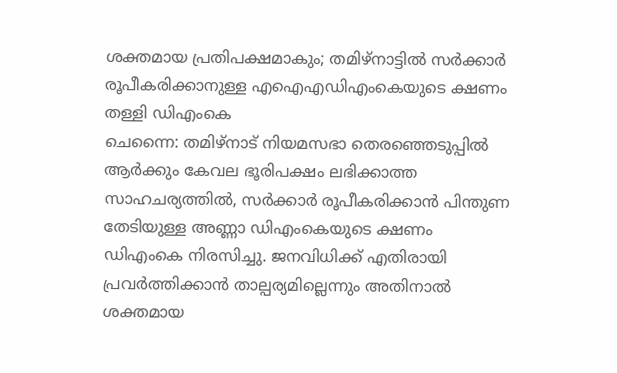ശക്തമായ പ്രതിപക്ഷമാകും; തമിഴ്നാട്ടിൽ സർക്കാർ രൂപീകരിക്കാനുള്ള എഐഎഡിഎംകെയുടെ ക്ഷണം തള്ളി ഡിഎംകെ
ചെന്നൈ: തമിഴ്നാട് നിയമസഭാ തെരഞ്ഞെടുപ്പിൽ ആർക്കും കേവല ഭൂരിപക്ഷം ലഭിക്കാത്ത സാഹചര്യത്തിൽ, സർക്കാർ രൂപീകരിക്കാൻ പിന്തുണ തേടിയുള്ള അണ്ണാ ഡിഎംകെയുടെ ക്ഷണം ഡിഎംകെ നിരസിച്ചു. ജനവിധിക്ക് എതിരായി പ്രവർത്തിക്കാൻ താല്പര്യമില്ലെന്നും അതിനാൽ ശക്തമായ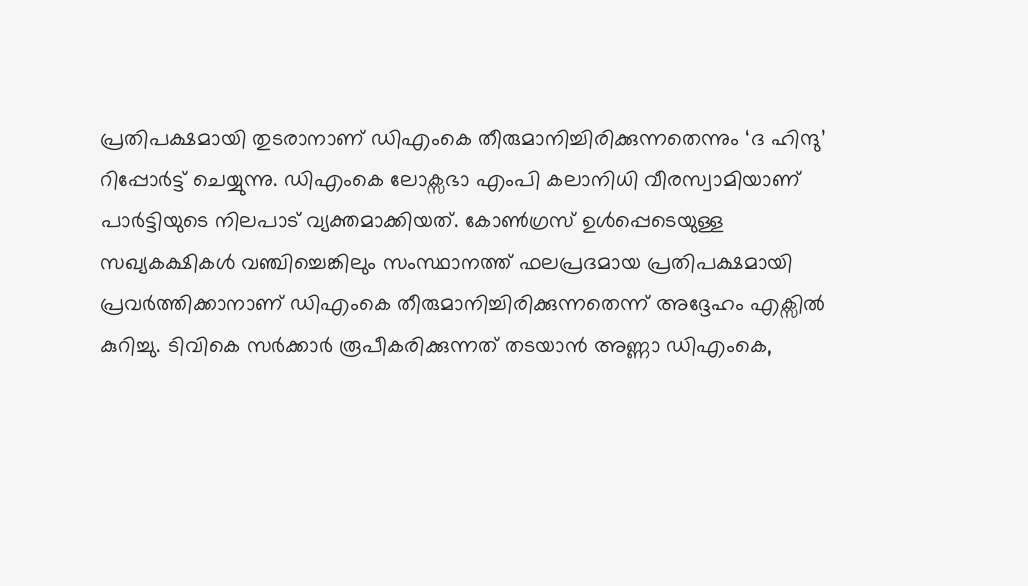പ്രതിപക്ഷമായി തുടരാനാണ് ഡിഎംകെ തീരുമാനിച്ചിരിക്കുന്നതെന്നും ‘ദ ഹിന്ദു’ റിപ്പോർട്ട് ചെയ്യുന്നു. ഡിഎംകെ ലോക്സഭാ എംപി കലാനിധി വീരസ്വാമിയാണ് പാർട്ടിയുടെ നിലപാട് വ്യക്തമാക്കിയത്. കോൺഗ്രസ് ഉൾപ്പെടെയുള്ള സഖ്യകക്ഷികൾ വഞ്ചിച്ചെങ്കിലും സംസ്ഥാനത്ത് ഫലപ്രദമായ പ്രതിപക്ഷമായി പ്രവർത്തിക്കാനാണ് ഡിഎംകെ തീരുമാനിച്ചിരിക്കുന്നതെന്ന് അദ്ദേഹം എക്സിൽ കുറിച്ചു. ടിവികെ സർക്കാർ രൂപീകരിക്കുന്നത് തടയാൻ അണ്ണാ ഡിഎംകെ,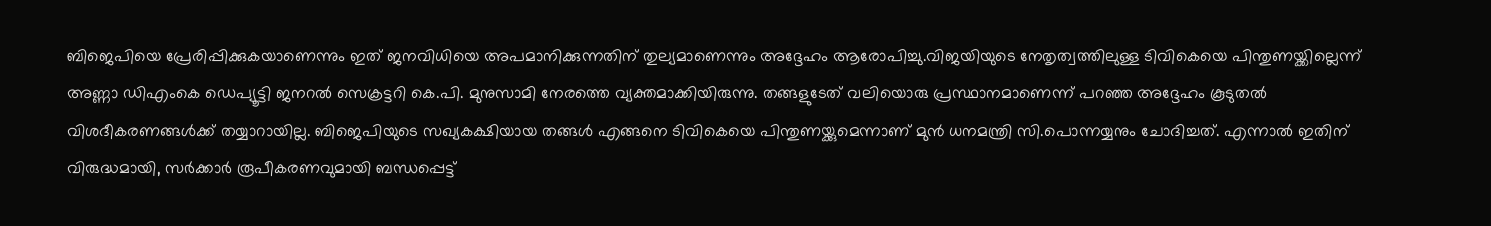ബിജെപിയെ പ്രേരിപ്പിക്കുകയാണെന്നും ഇത് ജനവിധിയെ അപമാനിക്കുന്നതിന് തുല്യമാണെന്നും അദ്ദേഹം ആരോപിച്ചു.വിജയിയുടെ നേതൃത്വത്തിലുള്ള ടിവികെയെ പിന്തുണയ്ക്കില്ലെന്ന് അണ്ണാ ഡിഎംകെ ഡെപ്യൂട്ടി ജനറൽ സെക്രട്ടറി കെ.പി. മുനുസാമി നേരത്തെ വ്യക്തമാക്കിയിരുന്നു. തങ്ങളുടേത് വലിയൊരു പ്രസ്ഥാനമാണെന്ന് പറഞ്ഞ അദ്ദേഹം കൂടുതൽ വിശദീകരണങ്ങൾക്ക് തയ്യാറായില്ല. ബിജെപിയുടെ സഖ്യകക്ഷിയായ തങ്ങൾ എങ്ങനെ ടിവികെയെ പിന്തുണയ്ക്കുമെന്നാണ് മുൻ ധനമന്ത്രി സി.പൊന്നയ്യനും ചോദിച്ചത്. എന്നാൽ ഇതിന് വിരുദ്ധമായി, സർക്കാർ രൂപീകരണവുമായി ബന്ധപ്പെട്ട്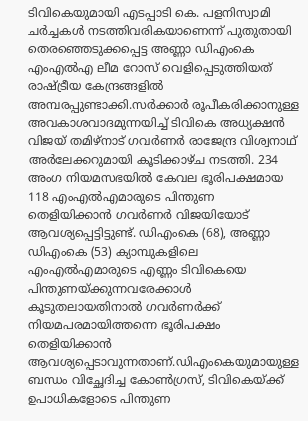ടിവികെയുമായി എടപ്പാടി കെ. പളനിസ്വാമി ചർച്ചകൾ നടത്തിവരികയാണെന്ന് പുതുതായി തെരഞ്ഞെടുക്കപ്പെട്ട അണ്ണാ ഡിഎംകെ എംഎൽഎ ലീമ റോസ് വെളിപ്പെടുത്തിയത് രാഷ്ട്രീയ കേന്ദ്രങ്ങളിൽ അമ്പരപ്പുണ്ടാക്കി.സർക്കാർ രൂപീകരിക്കാനുള്ള അവകാശവാദമുന്നയിച്ച് ടിവികെ അധ്യക്ഷൻ വിജയ് തമിഴ്നാട് ഗവർണർ രാജേന്ദ്ര വിശ്വനാഥ് അർലേക്കറുമായി കൂടിക്കാഴ്ച നടത്തി. 234 അംഗ നിയമസഭയിൽ കേവല ഭൂരിപക്ഷമായ 118 എംഎൽഎമാരുടെ പിന്തുണ തെളിയിക്കാൻ ഗവർണർ വിജയിയോട് ആവശ്യപ്പെട്ടിട്ടുണ്ട്. ഡിഎംകെ (68), അണ്ണാ ഡിഎംകെ (53) ക്യാമ്പുകളിലെ എംഎൽഎമാരുടെ എണ്ണം ടിവികെയെ പിന്തുണയ്ക്കുന്നവരേക്കാൾ കൂടുതലായതിനാൽ ഗവർണർക്ക് നിയമപരമായിത്തന്നെ ഭൂരിപക്ഷം തെളിയിക്കാൻ ആവശ്യപ്പെടാവുന്നതാണ്.ഡിഎംകെയുമായുള്ള ബന്ധം വിച്ഛേദിച്ച കോൺഗ്രസ്, ടിവികെയ്ക്ക് ഉപാധികളോടെ പിന്തുണ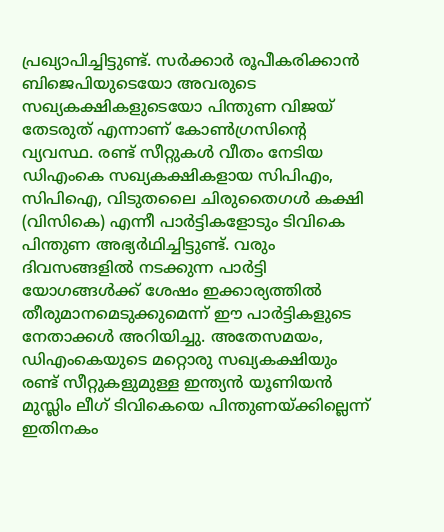പ്രഖ്യാപിച്ചിട്ടുണ്ട്. സർക്കാർ രൂപീകരിക്കാൻ ബിജെപിയുടെയോ അവരുടെ സഖ്യകക്ഷികളുടെയോ പിന്തുണ വിജയ് തേടരുത് എന്നാണ് കോൺഗ്രസിന്റെ വ്യവസ്ഥ. രണ്ട് സീറ്റുകൾ വീതം നേടിയ ഡിഎംകെ സഖ്യകക്ഷികളായ സിപിഎം, സിപിഐ, വിടുതലൈ ചിരുതൈഗൾ കക്ഷി (വിസികെ) എന്നീ പാർട്ടികളോടും ടിവികെ പിന്തുണ അഭ്യർഥിച്ചിട്ടുണ്ട്. വരും ദിവസങ്ങളിൽ നടക്കുന്ന പാർട്ടി യോഗങ്ങൾക്ക് ശേഷം ഇക്കാര്യത്തിൽ തീരുമാനമെടുക്കുമെന്ന് ഈ പാർട്ടികളുടെ നേതാക്കൾ അറിയിച്ചു. അതേസമയം, ഡിഎംകെയുടെ മറ്റൊരു സഖ്യകക്ഷിയും രണ്ട് സീറ്റുകളുമുള്ള ഇന്ത്യൻ യൂണിയൻ മുസ്ലിം ലീഗ് ടിവികെയെ പിന്തുണയ്ക്കില്ലെന്ന് ഇതിനകം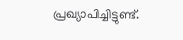പ്രഖ്യാപിച്ചിട്ടുണ്ട്.